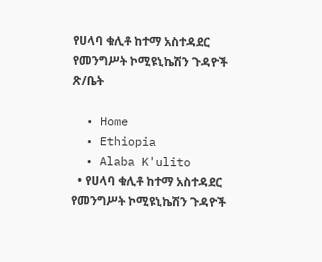የሀላባ ቁሊቶ ከተማ አስተዳደር የመንግሥት ኮሚዩኒኬሽን ጉዳዮች ጽ/ቤት

  • Home
  • Ethiopia
  • Alaba K'ulito
  • የሀላባ ቁሊቶ ከተማ አስተዳደር የመንግሥት ኮሚዩኒኬሽን ጉዳዮች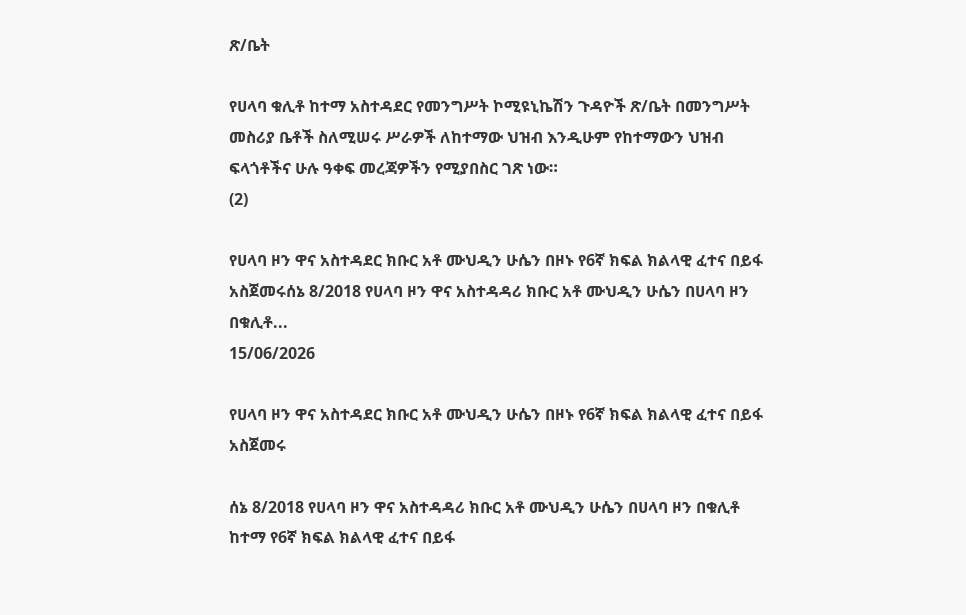ጽ/ቤት

የሀላባ ቁሊቶ ከተማ አስተዳደር የመንግሥት ኮሚዩኒኬሽን ጉዳዮች ጽ/ቤት በመንግሥት መስሪያ ቤቶች ስለሚሠሩ ሥራዎች ለከተማው ህዝብ እንዲሁም የከተማውን ህዝብ ፍላጎቶችና ሁሉ ዓቀፍ መረጃዎችን የሚያበስር ገጽ ነው።
(2)

የሀላባ ዞን ዋና አስተዳደር ክቡር አቶ ሙህዲን ሁሴን በዞኑ የ6ኛ ክፍል ክልላዊ ፈተና በይፋ አስጀመሩሰኔ 8/2018 የሀላባ ዞን ዋና አስተዳዳሪ ክቡር አቶ ሙህዲን ሁሴን በሀላባ ዞን በቁሊቶ...
15/06/2026

የሀላባ ዞን ዋና አስተዳደር ክቡር አቶ ሙህዲን ሁሴን በዞኑ የ6ኛ ክፍል ክልላዊ ፈተና በይፋ አስጀመሩ

ሰኔ 8/2018 የሀላባ ዞን ዋና አስተዳዳሪ ክቡር አቶ ሙህዲን ሁሴን በሀላባ ዞን በቁሊቶ ከተማ የ6ኛ ክፍል ክልላዊ ፈተና በይፋ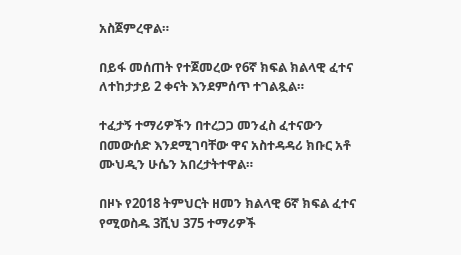አስጀምረዋል።

በይፋ መሰጠት የተጀመረው የ6ኛ ክፍል ክልላዊ ፈተና ለተከታታይ 2 ቀናት እንደምሰጥ ተገልጿል።

ተፈታኝ ተማሪዎችን በተረጋጋ መንፈስ ፈተናውን በመውሰድ እንደሚገባቸው ዋና አስተዳዳሪ ክቡር አቶ ሙህዲን ሁሴን አበረታትተዋል።

በዞኑ የ2018 ትምህርት ዘመን ክልላዊ 6ኛ ክፍል ፈተና የሚወስዱ 3ሺህ 375 ተማሪዎች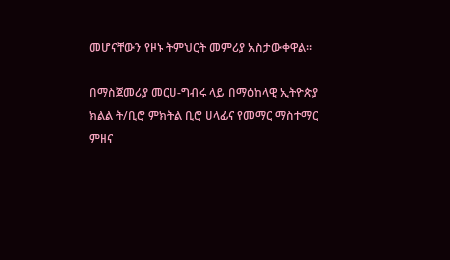መሆናቸውን የዞኑ ትምህርት መምሪያ አስታውቀዋል።

በማስጀመሪያ መርሀ-ግብሩ ላይ በማዕከላዊ ኢትዮጵያ ክልል ት/ቢሮ ምክትል ቢሮ ሀላፊና የመማር ማስተማር ምዘና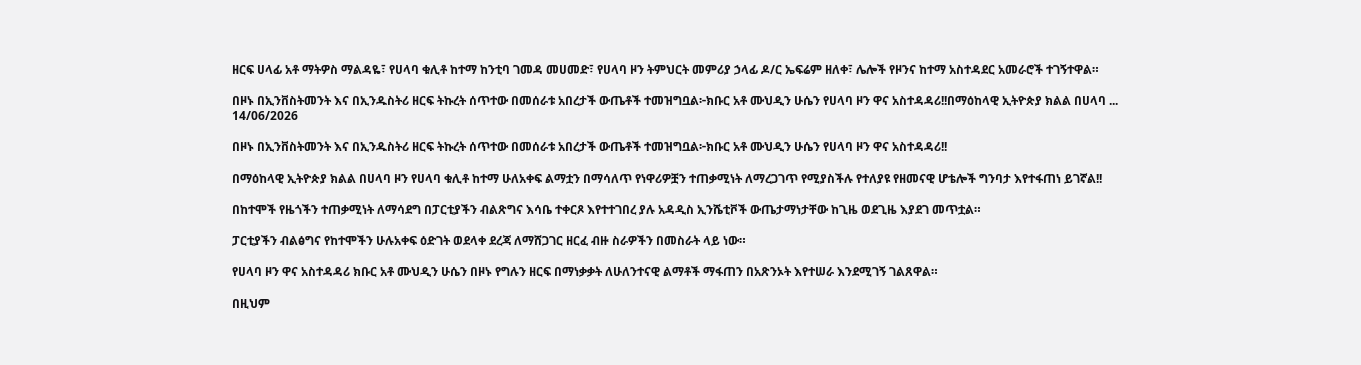ዘርፍ ሀላፊ አቶ ማትዎስ ማልዳዬ፣ የሀላባ ቁሊቶ ከተማ ከንቲባ ገመዳ መሀመድ፣ የሀላባ ዞን ትምህርት መምሪያ ኃላፊ ዶ/ር ኤፍሬም ዘለቀ፣ ሌሎች የዞንና ከተማ አስተዳደር አመራሮች ተገኝተዋል።

በዞኑ በኢንቨስትመንት እና በኢንዱስትሪ ዘርፍ ትኩረት ሰጥተው በመሰራቱ አበረታች ውጤቶች ተመዝግቧል፦ክቡር አቶ ሙህዲን ሁሴን የሀላባ ዞን ዋና አስተዳዳሪ!!በማዕከላዊ ኢትዮጵያ ክልል በሀላባ ...
14/06/2026

በዞኑ በኢንቨስትመንት እና በኢንዱስትሪ ዘርፍ ትኩረት ሰጥተው በመሰራቱ አበረታች ውጤቶች ተመዝግቧል፦ክቡር አቶ ሙህዲን ሁሴን የሀላባ ዞን ዋና አስተዳዳሪ!!

በማዕከላዊ ኢትዮጵያ ክልል በሀላባ ዞን የሀላባ ቁሊቶ ከተማ ሁለአቀፍ ልማቷን በማሳለጥ የነዋሪዎቿን ተጠቃሚነት ለማረጋገጥ የሚያስችሉ የተለያዩ የዘመናዊ ሆቴሎች ግንባታ እየተፋጠነ ይገኛል!!

በከተሞች የዜጎችን ተጠቃሚነት ለማሳደግ በፓርቲያችን ብልጽግና እሳቤ ተቀርጾ እየተተገበረ ያሉ አዳዲስ ኢንሼቲቮች ውጤታማነታቸው ከጊዜ ወደጊዜ እያደገ መጥቷል።

ፓርቲያችን ብልፅግና የከተሞችን ሁሉአቀፍ ዕድገት ወደላቀ ደረጃ ለማሸጋገር ዘርፈ ብዙ ስራዎችን በመስራት ላይ ነው።

የሀላባ ዞን ዋና አስተዳዳሪ ክቡር አቶ ሙህዲን ሁሴን በዞኑ የግሉን ዘርፍ በማነቃቃት ለሁለንተናዊ ልማቶች ማፋጠን በአጽንኦት እየተሠራ እንደሚገኝ ገልጸዋል።

በዚህም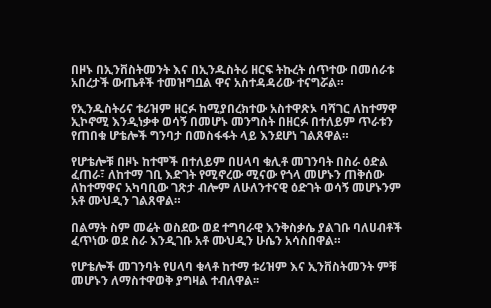በዞኑ በኢንቨስትመንት እና በኢንዱስትሪ ዘርፍ ትኩረት ሰጥተው በመሰራቱ አበረታች ውጤቶች ተመዝግቧል ዋና አስተዳዳሪው ተናግሯል።

የኢንዱስትሪና ቱሪዝም ዘርፉ ከሚያበረክተው አስተዋጽኦ ባሻገር ለከተማዋ ኢኮኖሚ እንዲነቃቀ ወሳኝ በመሆኑ መንግስት በዘርፉ በተለይም ጥራቱን የጠበቁ ሆቴሎች ግንባታ በመስፋፋት ላይ እንደሆነ ገልጸዋል።

የሆቴሎቹ በዞኑ ከተሞች በተለይም በሀላባ ቁሊቶ መገንባት በስራ ዕድል ፈጠራ፣ ለከተማ ገቢ እድገት የሚኖረው ሚናው የጎላ መሆኑን ጠቅሰው ለከተማዋና አካባቢው ገጽታ ብሎም ለሁለንተናዊ ዕድገት ወሳኝ መሆኑንም አቶ ሙህዲን ገልጸዋል።

በልማት ስም መሬት ወስደው ወደ ተግባራዊ እንቅስቃሴ ያልገቡ ባለሀብቶች ፈጥነው ወደ ስራ እንዲገቡ አቶ ሙህዲን ሁሴን አሳስበዋል።

የሆቴሎች መገንባት የሀላባ ቁላቶ ከተማ ቱሪዝም እና ኢንቨስትመንት ምቹ መሆኑን ለማስተዋወቅ ያግዛል ተብለዋል፡፡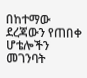በከተማው ደረጃውን የጠበቀ ሆቴሎችን መገንባት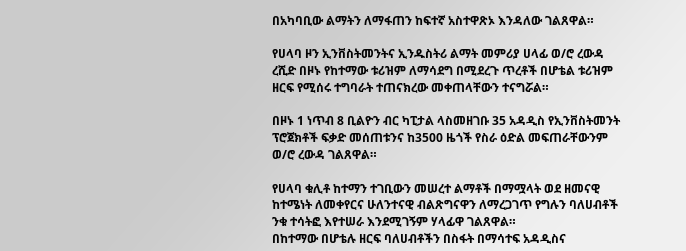በአካባቢው ልማትን ለማፋጠን ከፍተኛ አስተዋጽኦ እንዳለው ገልጸዋል።

የሀላባ ዞን ኢንቨስትመንትና ኢንዱስትሪ ልማት መምሪያ ሀላፊ ወ/ሮ ረውዳ ረሺድ በዞኑ የከተማው ቱሪዝም ለማሳደግ በሚደረጉ ጥረቶች በሆቴል ቱሪዝም ዘርፍ የሚሰሩ ተግባራት ተጠናክረው መቀጠላቸውን ተናግሯል።

በዞኑ 1 ነጥብ 8 ቢልዮን ብር ካፒታል ላስመዘገቡ 35 አዳዲስ የኢንቨስትመንት ፕሮጀክቶች ፍቃድ መሰጠቱንና ከ3500 ዜጎች የስራ ዕድል መፍጠራቸውንም ወ/ሮ ረውዳ ገልጸዋል።

የሀላባ ቁሊቶ ከተማን ተገቢውን መሠረተ ልማቶች በማሟላት ወደ ዘመናዊ ከተሜነት ለመቀየርና ሁለንተናዊ ብልጽግናዋን ለማረጋገጥ የግሉን ባለሀብቶች ንቁ ተሳትፎ እየተሠራ እንደሚገኝም ሃላፊዋ ገልጸዋል።
በከተማው በሆቴሉ ዘርፍ ባለሀብቶችን በስፋት በማሳተፍ አዳዲስና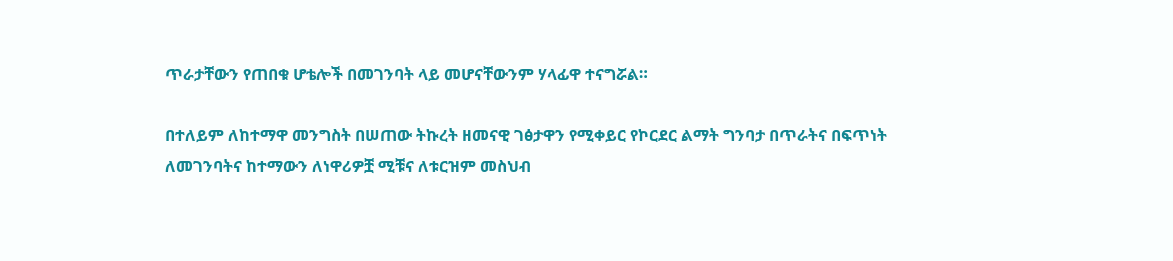ጥራታቸውን የጠበቁ ሆቴሎች በመገንባት ላይ መሆናቸውንም ሃላፊዋ ተናግሯል።

በተለይም ለከተማዋ መንግስት በሠጠው ትኩረት ዘመናዊ ገፅታዋን የሚቀይር የኮርደር ልማት ግንባታ በጥራትና በፍጥነት ለመገንባትና ከተማውን ለነዋሪዎቿ ሚቹና ለቱርዝም መስህብ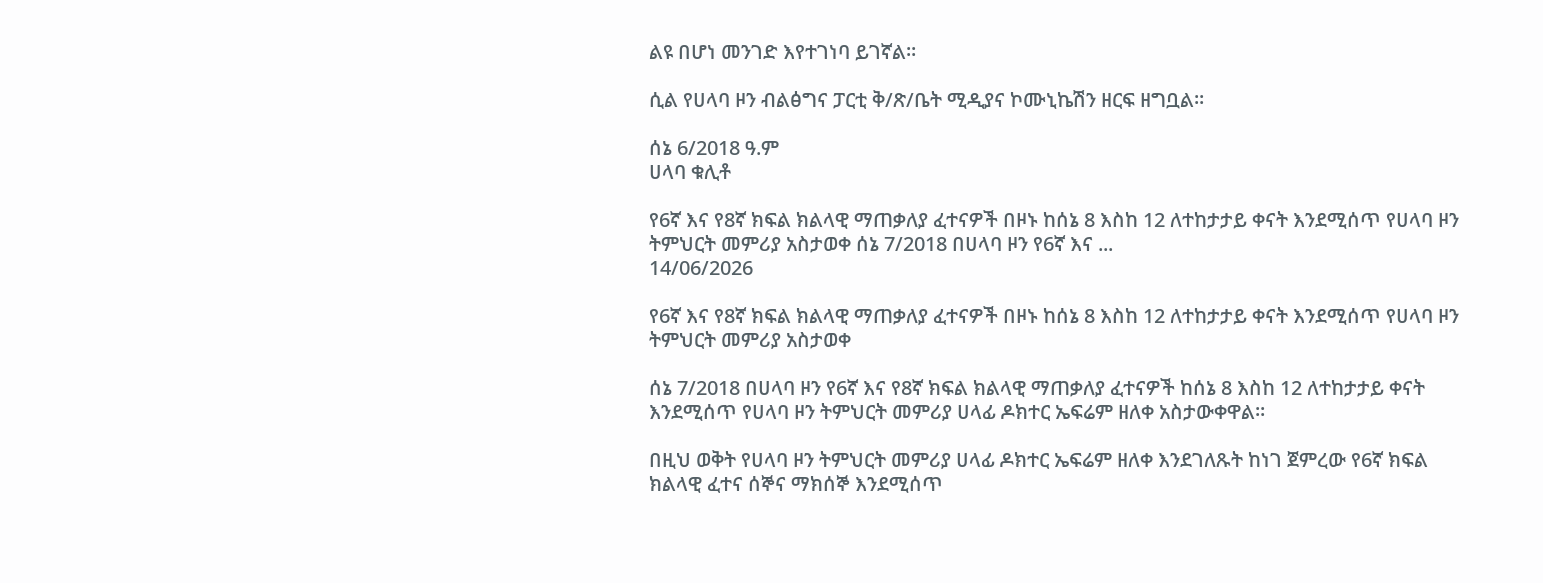ልዩ በሆነ መንገድ እየተገነባ ይገኛል።

ሲል የሀላባ ዞን ብልፅግና ፓርቲ ቅ/ጽ/ቤት ሚዲያና ኮሙኒኬሽን ዘርፍ ዘግቧል።

ሰኔ 6/2018 ዓ.ም
ሀላባ ቁሊቶ

የ6ኛ እና የ8ኛ ክፍል ክልላዊ ማጠቃለያ ፈተናዎች በዞኑ ከሰኔ 8 እስከ 12 ለተከታታይ ቀናት እንደሚሰጥ የሀላባ ዞን ትምህርት መምሪያ አስታወቀ ሰኔ 7/2018 በሀላባ ዞን የ6ኛ እና ...
14/06/2026

የ6ኛ እና የ8ኛ ክፍል ክልላዊ ማጠቃለያ ፈተናዎች በዞኑ ከሰኔ 8 እስከ 12 ለተከታታይ ቀናት እንደሚሰጥ የሀላባ ዞን ትምህርት መምሪያ አስታወቀ

ሰኔ 7/2018 በሀላባ ዞን የ6ኛ እና የ8ኛ ክፍል ክልላዊ ማጠቃለያ ፈተናዎች ከሰኔ 8 እስከ 12 ለተከታታይ ቀናት እንደሚሰጥ የሀላባ ዞን ትምህርት መምሪያ ሀላፊ ዶክተር ኤፍሬም ዘለቀ አስታውቀዋል።

በዚህ ወቅት የሀላባ ዞን ትምህርት መምሪያ ሀላፊ ዶክተር ኤፍሬም ዘለቀ እንደገለጹት ከነገ ጀምረው የ6ኛ ክፍል ክልላዊ ፈተና ሰኞና ማክሰኞ እንደሚሰጥ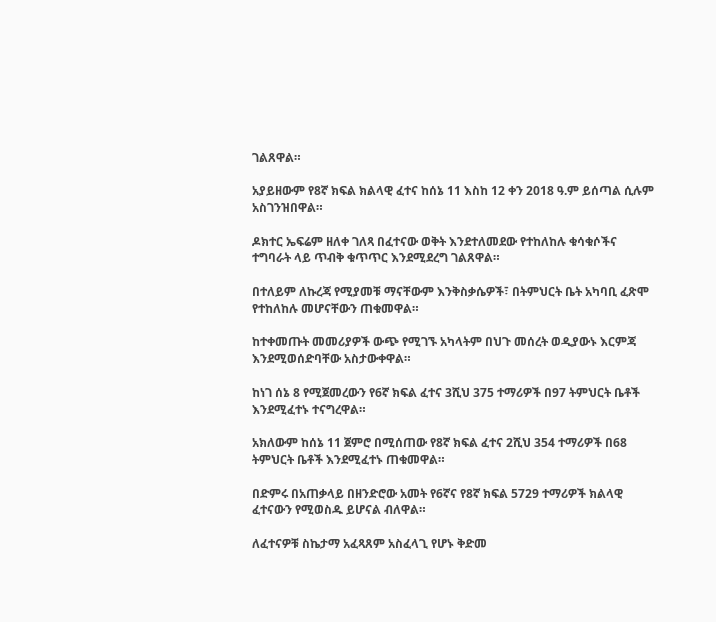ገልጸዋል።

አያይዘውም የ8ኛ ክፍል ክልላዊ ፈተና ከሰኔ 11 እስከ 12 ቀን 2018 ዓ.ም ይሰጣል ሲሉም አስገንዝበዋል።

ዶክተር ኤፍሬም ዘለቀ ገለጻ በፈተናው ወቅት እንደተለመደው የተከለከሉ ቁሳቁሶችና ተግባራት ላይ ጥብቅ ቁጥጥር እንደሚደረግ ገልጸዋል።

በተለይም ለኩረጃ የሚያመቹ ማናቸውም እንቅስቃሴዎች፣ በትምህርት ቤት አካባቢ ፈጽሞ የተከለከሉ መሆናቸውን ጠቁመዋል።

ከተቀመጡት መመሪያዎች ውጭ የሚገኙ አካላትም በህጉ መሰረት ወዲያውኑ እርምጃ እንደሚወሰድባቸው አስታውቀዋል።

ከነገ ሰኔ 8 የሚጀመረውን የ6ኛ ክፍል ፈተና 3ሺህ 375 ተማሪዎች በ97 ትምህርት ቤቶች እንደሚፈተኑ ተናግረዋል።

አክለውም ከሰኔ 11 ጀምሮ በሚሰጠው የ8ኛ ክፍል ፈተና 2ሺህ 354 ተማሪዎች በ68 ትምህርት ቤቶች እንደሚፈተኑ ጠቁመዋል።

በድምሩ በአጠቃላይ በዘንድሮው አመት የ6ኛና የ8ኛ ክፍል 5729 ተማሪዎች ክልላዊ ፈተናውን የሚወስዱ ይሆናል ብለዋል።

ለፈተናዎቹ ስኬታማ አፈጻጸም አስፈላጊ የሆኑ ቅድመ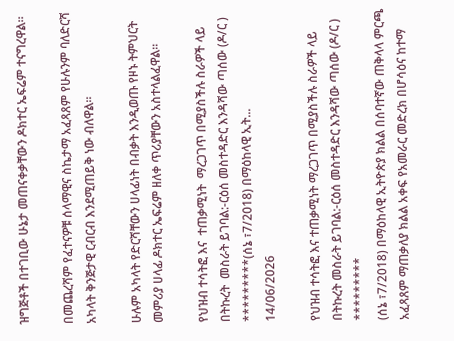ዝግጅቶች በተገቢው ሁኔታ መጠናቀቃቸውን ዶክተር ኤፍሬም ተናግረዋል።

በመጨረሻም የፈተናዎቹ ሰላማዊና ስኬታማ አፈጻጸም የሁሉንም ባለድርሻ አካላት ቅንጅታዊ ርብርብ እንደሚጠይቅ ነው ብለዋል።

ሁሉም አካላት የድርሻቸውን ሀላፊነት በብቃት እንዲወጡ የዞኑ ትምህርት መምሪያ ሀላፊ ዶክተር ኤፍሬም ዘለቀ ጥሪያቸውን አስተላልፈዋል።

የህዝብ ተሳትፎ እና  ተጠቃሚነት  ማረጋገጥ በሚያስችሉ ስራዎች ላይ በትኩረት  መስራት ይገባል:-ርዕሰ መስተዳድር እንዳሻው ጣሰው (ዶ/ር ) *********(ሰኔ ፣7/2018) በማዕከላዊ ኢት...
14/06/2026

የህዝብ ተሳትፎ እና ተጠቃሚነት ማረጋገጥ በሚያስችሉ ስራዎች ላይ በትኩረት መስራት ይገባል:-ርዕሰ መስተዳድር እንዳሻው ጣሰው (ዶ/ር )
*********
(ሰኔ ፣7/2018) በማዕከላዊ ኢትዮጵያ ክልል በሰባተኛው ጠቅላላ ምርጫ አፈጻጸም ማጠቃለያ ክልል አቀፍ የአመራር መድረክ በሆሳዕና ከተማ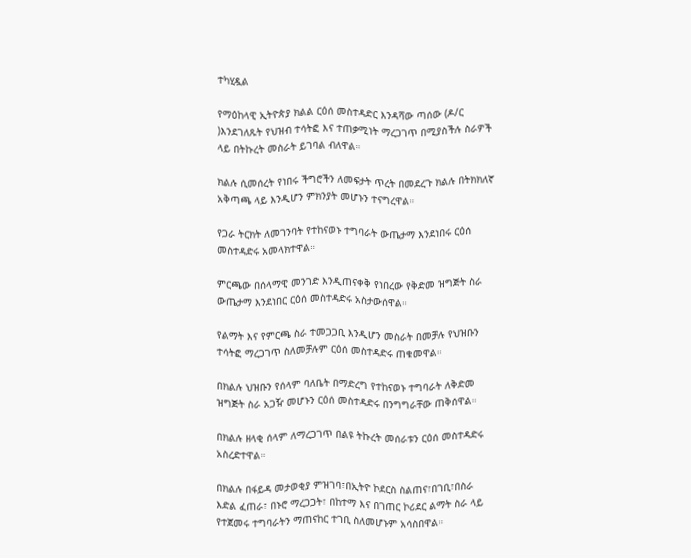ተካሂዷል

የማዕከላዊ ኢትዮጵያ ክልል ርዕሰ መስተዳድር እንዳሻው ጣሰው (ዶ/ር )እንደገለጹት የህዝብ ተሳትፎ እና ተጠቃሚነት ማረጋገጥ በሚያስችሉ ስራዎች ላይ በትኩረት መስራት ይገባል ብለዋል።

ክልሉ ሲመሰረት የነበሩ ችግሮችን ለመፍታት ጥረት በመደረጉ ክልሉ በትክክለኛ አቅጣጫ ላይ እንዲሆን ምክንያት መሆኑን ተናግረዋል።

የጋራ ትርክት ለመገንባት የተከናወኑ ተግባራት ውጤታማ እንደነበሩ ርዕሰ መስተዳድሩ አመላክተዋል።

ምርጫው በሰላማዊ መንገድ እንዲጠናቀቅ የነበረው የቅድመ ዝግጅት ስራ ውጤታማ እንደነበር ርዕሰ መስተዳድሩ አስታውሰዋል።

የልማት እና የምርጫ ስራ ተመጋጋቢ እንዲሆን መስራት በመቻሉ የህዝቡን ተሳትፎ ማረጋገጥ ስለመቻሉም ርዕሰ መስተዳድሩ ጠቁመዋል።

በክልሉ ህዝቡን የሰላም ባለቤት በማድረግ የተከናወኑ ተግባራት ለቅድመ ዝግጅት ስራ አጋዥ መሆኑን ርዕሰ መስተዳድሩ በንግግራቸው ጠቅሰዋል።

በክልሉ ዘላቂ ሰላም ለማረጋገጥ በልዩ ትኩረት መሰራቱን ርዕሰ መስተዳድሩ አስረድተዋል።

በክልሉ በፋይዳ መታወቂያ ምዝገባ፣በኢትዮ ኮደርስ ስልጠና፣በገቢ፣በስራ እድል ፈጠራ፣ በኑሮ ማረጋጋት፣ በከተማ እና በገጠር ኮሪደር ልማት ስራ ላይ የተጀመሩ ተግባራትን ማጠናከር ተገቢ ስለመሆኑም አሳስበዋል።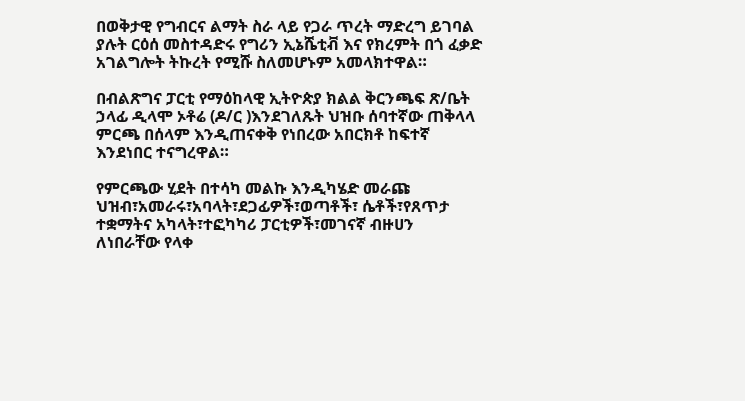በወቅታዊ የግብርና ልማት ስራ ላይ የጋራ ጥረት ማድረግ ይገባል ያሉት ርዕሰ መስተዳድሩ የግሪን ኢኔሼቲቭ እና የክረምት በጎ ፈቃድ አገልግሎት ትኩረት የሚሹ ስለመሆኑም አመላክተዋል።

በብልጽግና ፓርቲ የማዕከላዊ ኢትዮጵያ ክልል ቅርንጫፍ ጽ/ቤት ኃላፊ ዲላሞ ኦቶሬ (ዶ/ር )እንደገለጹት ህዝቡ ሰባተኛው ጠቅላላ ምርጫ በሰላም እንዲጠናቀቅ የነበረው አበርክቶ ከፍተኛ እንደነበር ተናግረዋል።

የምርጫው ሂደት በተሳካ መልኩ እንዲካሄድ መራጩ ህዝብ፣አመራሩ፣አባላት፣ደጋፊዎች፣ወጣቶች፣ ሴቶች፣የጸጥታ ተቋማትና አካላት፣ተፎካካሪ ፓርቲዎች፣መገናኛ ብዙሀን
ለነበራቸው የላቀ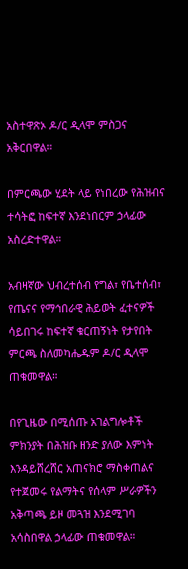አስተዋጽኦ ዶ/ር ዲላሞ ምስጋና አቅርበዋል።

በምርጫው ሂደት ላይ የነበረው የሕዝብና ተሳትፎ ከፍተኛ እንደነበርም ኃላፊው አስረድተዋል።

አብዛኛው ህብረተሰብ የግል፣ የቤተሰብ፣ የጤናና የማኅበራዊ ሕይወት ፈተናዎች ሳይበገሩ ከፍተኛ ቁርጠኝነት የታየበት ምርጫ ስለመካሔዱም ዶ/ር ዲላሞ ጠቁመዋል።

በየጊዜው በሚሰጡ አገልግሎቶች ምክንያት በሕዝቡ ዘንድ ያለው እምነት እንዳይሸረሸር አጠናክሮ ማስቀጠልና የተጀመሩ የልማትና የሰላም ሥራዎችን አቅጣጫ ይዞ መጓዝ እንደሚገባ አሳስበዋል ኃላፊው ጠቁመዋል።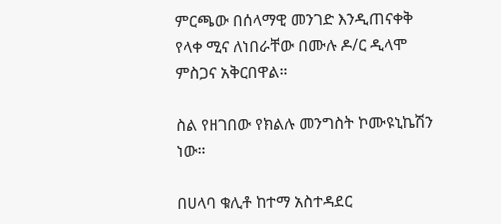ምርጫው በሰላማዊ መንገድ እንዲጠናቀቅ የላቀ ሚና ለነበራቸው በሙሉ ዶ/ር ዲላሞ ምስጋና አቅርበዋል።

ስል የዘገበው የክልሉ መንግስት ኮሙዩኒኬሽን ነው።

በሀላባ ቁሊቶ ከተማ አስተዳደር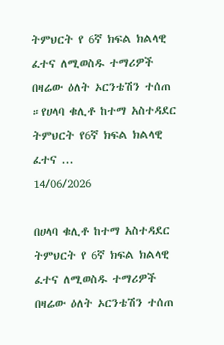ትምህርት የ 6ኛ ክፍል ክልላዊ ፈተና ለሚወስዱ ተማሪዎች በዛሬው ዕለት ኦርንቴሽን ተሰጠ ።የሀላባ ቁሊቶ ከተማ አስተዳደር ትምህርት የ6ኛ ክፍል ክልላዊ ፈተና ...
14/06/2026

በሀላባ ቁሊቶ ከተማ አስተዳደር ትምህርት የ 6ኛ ክፍል ክልላዊ ፈተና ለሚወስዱ ተማሪዎች በዛሬው ዕለት ኦርንቴሽን ተሰጠ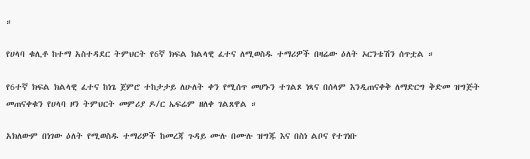።

የሀላባ ቁሊቶ ከተማ አስተዳደር ትምህርት የ6ኛ ክፍል ክልላዊ ፈተና ለሚወስዱ ተማሪዎች በዛሬው ዕለት ኦርንቴሽን ሰጥቷል ።

የ6ተኛ ክፍል ክልላዊ ፈተና ከነጌ ጀምሮ ተከታታይ ለሁለት ቀን የሚሰጥ መሆኑን ተገልጾ ነጻና በሰላም እንዲጠናቀቅ ለማድርግ ቅድመ ዝግጅት መጠናቀቁን የሀላባ ዞን ትምህርት መምሪያ ዶ/ር ኤፍሬም ዘለቀ ገልጸዋል ።

አክለውም በነገው ዕለት የሚወስዱ ተማሪዎች ከመረጃ ጉዳይ ሙሉ በሙሉ ዝግጁ እና በስነ ልቦና የተገነቡ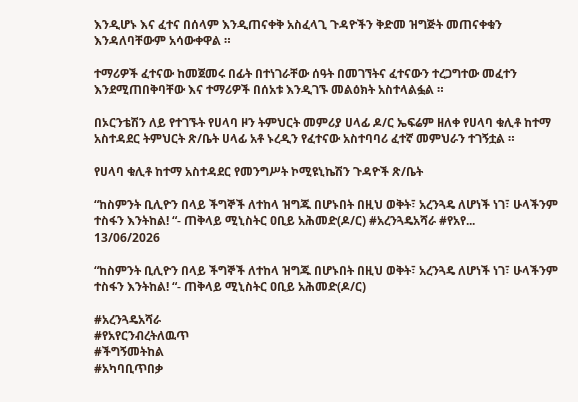እንዲሆኑ እና ፈተና በሰላም እንዲጠናቀቅ አስፈላጊ ጉዳዮችን ቅድመ ዝግጅት መጠናቀቁን እንዳለባቸውም አሳውቀዋል ።

ተማሪዎች ፈተናው ከመጀመሩ በፊት በተነገራቸው ሰዓት በመገኘትና ፈተናውን ተረጋግተው መፈተን እንደሚጠበቅባቸው እና ተማሪዎች በሰአቱ እንዲገኙ መልዕክት አስተላልፏል ።

በኦርንቴሽን ለይ የተገኙት የሀላባ ዞን ትምህርት መምሪያ ሀላፊ ዶ/ር ኤፍሬም ዘለቀ የሀላባ ቁሊቶ ከተማ አስተዳደር ትምህርት ጽ/ቤት ሀላፊ አቶ ኑረዲን የፈተናው አስተባባሪ ፈተኛ መምህራን ተገኝቷል ።

የሀላባ ቁሊቶ ከተማ አስተዳደር የመንግሥት ኮሚዩኒኬሽን ጉዳዮች ጽ/ቤት

“ከስምንት ቢሊዮን በላይ ችግኞች ለተከላ ዝግጁ በሆኑበት በዚህ ወቅት፣ አረንጓዴ ለሆነች ነገ፣ ሁላችንም ተስፋን እንትከል! “- ጠቅላይ ሚኒስትር ዐቢይ አሕመድ(ዶ/ር) #አረንጓዴአሻራ #የአየ...
13/06/2026

“ከስምንት ቢሊዮን በላይ ችግኞች ለተከላ ዝግጁ በሆኑበት በዚህ ወቅት፣ አረንጓዴ ለሆነች ነገ፣ ሁላችንም ተስፋን እንትከል! “- ጠቅላይ ሚኒስትር ዐቢይ አሕመድ(ዶ/ር)

#አረንጓዴአሻራ
#የአየርንብረትለዉጥ
#ችግኝመትከል
#አካባቢጥበቃ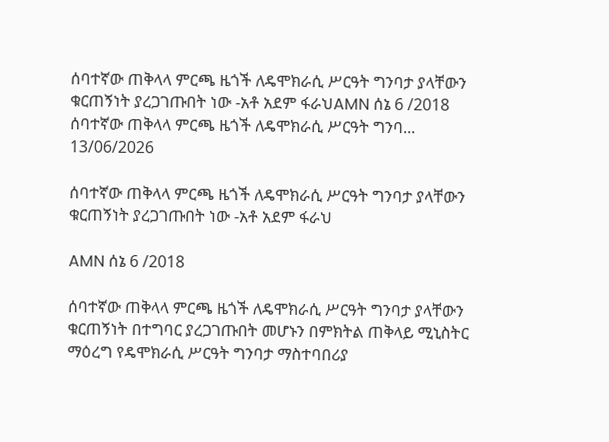ሰባተኛው ጠቅላላ ምርጫ ዜጎች ለዴሞክራሲ ሥርዓት ግንባታ ያላቸውን ቁርጠኝነት ያረጋገጡበት ነው -አቶ አደም ፋራህAMN ሰኔ 6 /2018 ሰባተኛው ጠቅላላ ምርጫ ዜጎች ለዴሞክራሲ ሥርዓት ግንባ...
13/06/2026

ሰባተኛው ጠቅላላ ምርጫ ዜጎች ለዴሞክራሲ ሥርዓት ግንባታ ያላቸውን ቁርጠኝነት ያረጋገጡበት ነው -አቶ አደም ፋራህ

AMN ሰኔ 6 /2018

ሰባተኛው ጠቅላላ ምርጫ ዜጎች ለዴሞክራሲ ሥርዓት ግንባታ ያላቸውን ቁርጠኝነት በተግባር ያረጋገጡበት መሆኑን በምክትል ጠቅላይ ሚኒስትር ማዕረግ የዴሞክራሲ ሥርዓት ግንባታ ማስተባበሪያ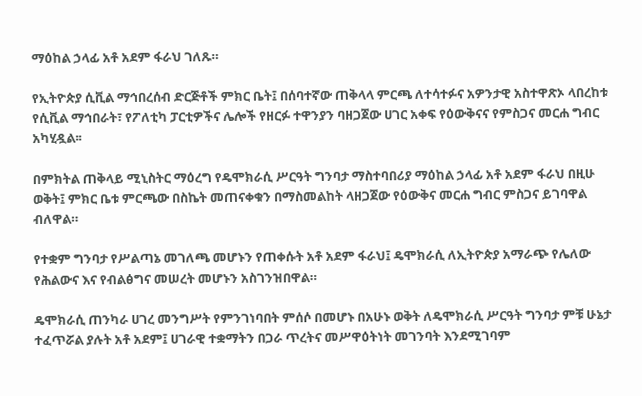ማዕከል ኃላፊ አቶ አደም ፋራህ ገለጹ።

የኢትዮጵያ ሲቪል ማኅበረሰብ ድርጅቶች ምክር ቤት፤ በሰባተኛው ጠቅላላ ምርጫ ለተሳተፉና አዎንታዊ አስተዋጽኦ ላበረከቱ የሲቪል ማኅበራት፣ የፖለቲካ ፓርቲዎችና ሌሎች የዘርፉ ተዋንያን ባዘጋጀው ሀገር አቀፍ የዕውቅናና የምስጋና መርሐ ግብር አካሂዷል፡፡

በምክትል ጠቅላይ ሚኒስትር ማዕረግ የዴሞክራሲ ሥርዓት ግንባታ ማስተባበሪያ ማዕከል ኃላፊ አቶ አደም ፋራህ በዚሁ ወቅት፤ ምክር ቤቱ ምርጫው በስኬት መጠናቀቁን በማስመልከት ላዘጋጀው የዕውቅና መርሐ ግብር ምስጋና ይገባዋል ብለዋል።

የተቋም ግንባታ የሥልጣኔ መገለጫ መሆኑን የጠቀሱት አቶ አደም ፋራህ፤ ዴሞክራሲ ለኢትዮጵያ አማራጭ የሌለው የሕልውና እና የብልፅግና መሠረት መሆኑን አስገንዝበዋል።

ዴሞክራሲ ጠንካራ ሀገረ መንግሥት የምንገነባበት ምሰሶ በመሆኑ በአሁኑ ወቅት ለዴሞክራሲ ሥርዓት ግንባታ ምቹ ሁኔታ ተፈጥሯል ያሉት አቶ አደም፤ ሀገራዊ ተቋማትን በጋራ ጥረትና መሥዋዕትነት መገንባት እንደሚገባም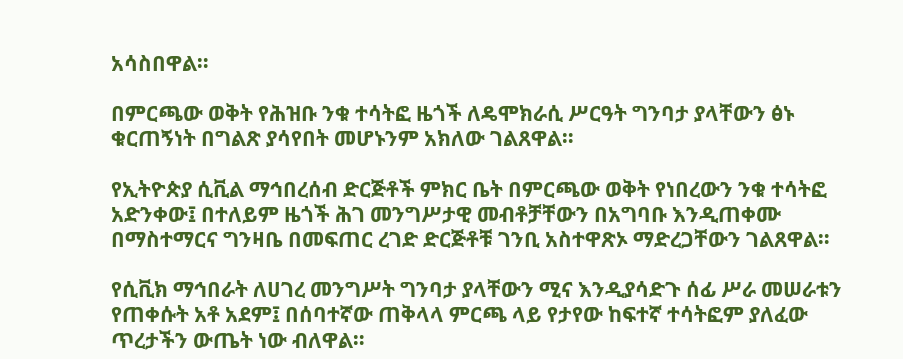አሳስበዋል።

በምርጫው ወቅት የሕዝቡ ንቁ ተሳትፎ ዜጎች ለዴሞክራሲ ሥርዓት ግንባታ ያላቸውን ፅኑ ቁርጠኝነት በግልጽ ያሳየበት መሆኑንም አክለው ገልጸዋል።

የኢትዮጵያ ሲቪል ማኅበረሰብ ድርጅቶች ምክር ቤት በምርጫው ወቅት የነበረውን ንቁ ተሳትፎ አድንቀው፤ በተለይም ዜጎች ሕገ መንግሥታዊ መብቶቻቸውን በአግባቡ እንዲጠቀሙ በማስተማርና ግንዛቤ በመፍጠር ረገድ ድርጅቶቹ ገንቢ አስተዋጽኦ ማድረጋቸውን ገልጸዋል።

የሲቪክ ማኅበራት ለሀገረ መንግሥት ግንባታ ያላቸውን ሚና እንዲያሳድጉ ሰፊ ሥራ መሠራቱን የጠቀሱት አቶ አደም፤ በሰባተኛው ጠቅላላ ምርጫ ላይ የታየው ከፍተኛ ተሳትፎም ያለፈው ጥረታችን ውጤት ነው ብለዋል።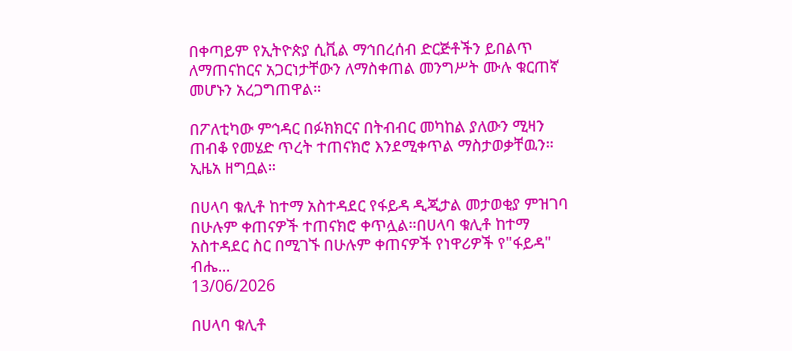በቀጣይም የኢትዮጵያ ሲቪል ማኅበረሰብ ድርጅቶችን ይበልጥ ለማጠናከርና አጋርነታቸውን ለማስቀጠል መንግሥት ሙሉ ቁርጠኛ መሆኑን አረጋግጠዋል።

በፖለቲካው ምኅዳር በፉክክርና በትብብር መካከል ያለውን ሚዛን ጠብቆ የመሄድ ጥረት ተጠናክሮ እንደሚቀጥል ማስታወቃቸዉን።
ኢዜአ ዘግቧል።

በሀላባ ቁሊቶ ከተማ አስተዳደር የፋይዳ ዲጂታል መታወቂያ ምዝገባ በሁሉም ቀጠናዎች ተጠናክሮ ቀጥሏል።በሀላባ ቁሊቶ ከተማ አስተዳደር ስር በሚገኙ በሁሉም ቀጠናዎች የነዋሪዎች የ"ፋይዳ" ብሔ...
13/06/2026

በሀላባ ቁሊቶ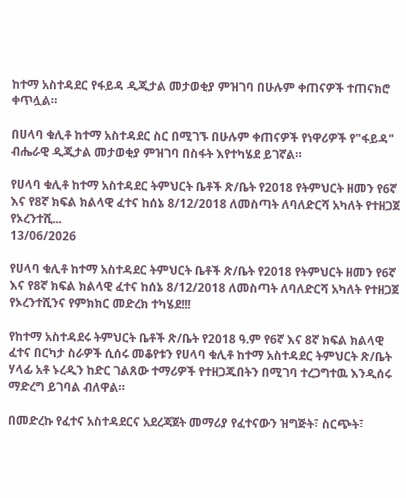ከተማ አስተዳደር የፋይዳ ዲጂታል መታወቂያ ምዝገባ በሁሉም ቀጠናዎች ተጠናክሮ ቀጥሏል።

በሀላባ ቁሊቶ ከተማ አስተዳደር ስር በሚገኙ በሁሉም ቀጠናዎች የነዋሪዎች የ"ፋይዳ" ብሔራዊ ዲጂታል መታወቂያ ምዝገባ በስፋት እየተካሄደ ይገኛል።

የሀላባ ቁሊቶ ከተማ አስተዳደር ትምህርት ቤቶች ጽ/ቤት የ2018 የትምህርት ዘመን የ6ኛ እና የ8ኛ ክፍል ክልላዊ ፈተና ከሰኔ 8/12/2018 ለመስጣት ለባለድርሻ አካለት የተዘጋጀ የኦረንተሺ...
13/06/2026

የሀላባ ቁሊቶ ከተማ አስተዳደር ትምህርት ቤቶች ጽ/ቤት የ2018 የትምህርት ዘመን የ6ኛ እና የ8ኛ ክፍል ክልላዊ ፈተና ከሰኔ 8/12/2018 ለመስጣት ለባለድርሻ አካለት የተዘጋጀ የኦረንተሺንና የምክክር መድረክ ተካሄደ!!!

የከተማ አስተዳደሩ ትምህርት ቤቶች ጽ/ቤት የ2018 ዓ.ም የ6ኛ እና 8ኛ ክፍል ክልላዊ ፈተና በርካታ ስራዎች ሲሰሩ መቆየቱን የሀላባ ቁሊቶ ከተማ አስተዳደር ትምህርት ጽ/ቤት ሃላፊ አቶ ኑረዲን ከድር ገልጸው ተማሪዎች የተዘጋጁበትን በሚገባ ተረጋግተዉ እንዲሰሩ ማድረግ ይገባል ብለዋል።

በመድረኩ የፈተና አስተዳደርና አደረጃጀት መማሪያ የፈተናውን ዝግጅት፣ ስርጭት፣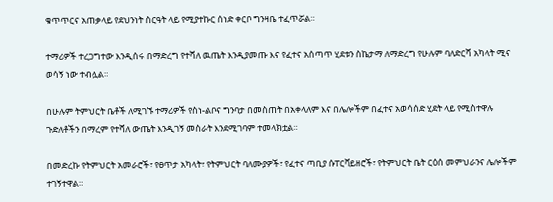ቁጥጥርና አጠቃላይ የደህንነት ስርዓት ላይ የሚያተኩር ሰነድ ቀርቦ ግንዛቤ ተፈጥሯል።

ተማሪዎች ተረጋግተው እንዲሰሩ በማድረግ የተሻለ ዉጤት እንዲያመጡ እና የፈተና አሰጣጥ ሂደቱን ስኬታማ ለማድረግ የሁሉም ባለድርሻ አካላት ሚና ወሳኝ ነው ተብሏል።

በሁሉም ትምህርት ቤቶች ለሚገኙ ተማሪዎች የስነ-ልቦና ግንባታ በመስጠት በአቀላለም እና በሌሎችም በፈተና አወሳሰድ ሂደት ላይ የሚስተዋሉ ጉድለቶችን በማረም የተሻለ ውጤት እንዲገኝ መስራት እንደሚገባም ተመላክቷል።

በመድረኩ የትምህርት አመራሮች፣ የፀጥታ አካላት፣ የትምህርት ባለሙያዎች፣ የፈተና ጣቢያ ሱፐርቫይዘሮች፣ የትምህርት ቤት ርዕሰ መምህራንና ሌሎችም ተገኝተዋል።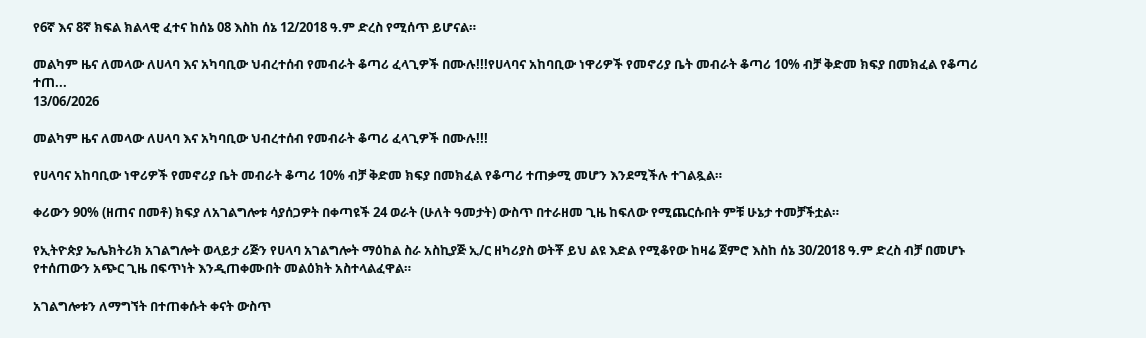የ6ኛ እና 8ኛ ክፍል ክልላዊ ፈተና ከሰኔ 08 እስከ ሰኔ 12/2018 ዓ.ም ድረስ የሚሰጥ ይሆናል።

መልካም ዜና ለመላው ለሀላባ እና አካባቢው ህብረተሰብ የመብራት ቆጣሪ ፈላጊዎች በሙሉ!!!የሀላባና አከባቢው ነዋሪዎች የመኖሪያ ቤት መብራት ቆጣሪ 10% ብቻ ቅድመ ክፍያ በመክፈል የቆጣሪ ተጠ...
13/06/2026

መልካም ዜና ለመላው ለሀላባ እና አካባቢው ህብረተሰብ የመብራት ቆጣሪ ፈላጊዎች በሙሉ!!!

የሀላባና አከባቢው ነዋሪዎች የመኖሪያ ቤት መብራት ቆጣሪ 10% ብቻ ቅድመ ክፍያ በመክፈል የቆጣሪ ተጠቃሚ መሆን እንደሚችሉ ተገልጿል።

ቀሪውን 90% (ዘጠና በመቶ) ክፍያ ለአገልግሎቱ ሳያሰጋዎት በቀጣዩች 24 ወራት (ሁለት ዓመታት) ውስጥ በተራዘመ ጊዜ ከፍለው የሚጨርሱበት ምቹ ሁኔታ ተመቻችቷል።

የኢትዮጵያ ኤሌክትሪክ አገልግሎት ወላይታ ሪጅን የሀላባ አገልግሎት ማዕከል ስራ አስኪያጅ ኢ/ር ዘካሪያስ ወትቾ ይህ ልዩ እድል የሚቆየው ከዛሬ ጀምሮ እስከ ሰኔ 30/2018 ዓ.ም ድረስ ብቻ በመሆኑ የተሰጠውን አጭር ጊዜ በፍጥነት እንዲጠቀሙበት መልዕክት አስተላልፈዋል።

አገልግሎቱን ለማግኘት በተጠቀሱት ቀናት ውስጥ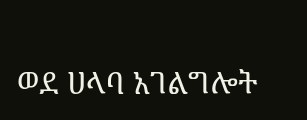ወደ ሀላባ አገልግሎት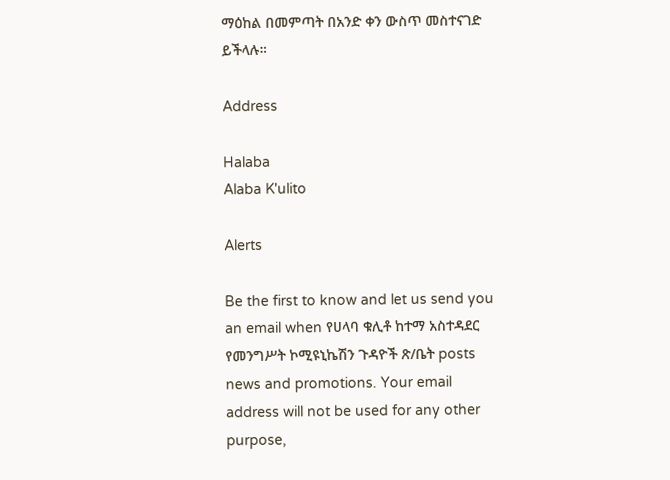ማዕከል በመምጣት በአንድ ቀን ውስጥ መስተናገድ ይችላሉ።

Address

Halaba
Alaba K'ulito

Alerts

Be the first to know and let us send you an email when የሀላባ ቁሊቶ ከተማ አስተዳደር የመንግሥት ኮሚዩኒኬሽን ጉዳዮች ጽ/ቤት posts news and promotions. Your email address will not be used for any other purpose,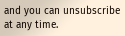and you can unsubscribe at any time.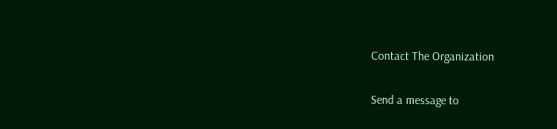Contact The Organization

Send a message to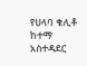የሀላባ ቁሊቶ ከተማ አስተዳደር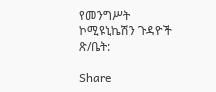የመንግሥት ኮሚዩኒኬሽን ጉዳዮች ጽ/ቤት:

Share